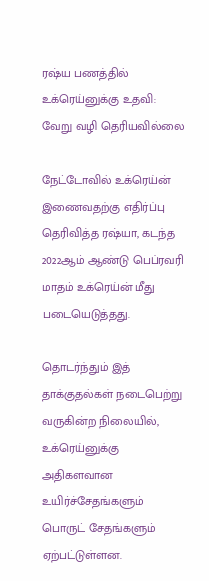ரஷ்ய பணத்தில் உக்ரெய்னுக்கு உதவி: வேறு வழி தெரியவில்லை

நேட்டோவில் உக்ரெய்ன் இணைவதற்கு எதிர்ப்பு தெரிவித்த ரஷ்யா, கடந்த 2022ஆம் ஆண்டு பெப்ரவரி மாதம் உக்ரெய்ன் மீது படையெடுத்தது.

தொடர்ந்தும் இத் தாக்குதல்கள் நடைபெற்று வருகின்ற நிலையில், உக்ரெய்னுக்கு அதிகளவான உயிர்ச்சேதங்களும் பொருட் சேதங்களும் ஏற்பட்டுள்ளன.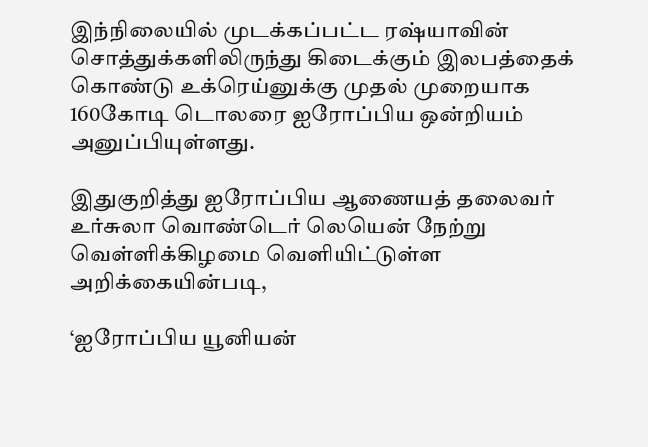இந்நிலையில் முடக்கப்பட்ட ரஷ்யாவின் சொத்துக்களிலிருந்து கிடைக்கும் இலபத்தைக் கொண்டு உக்ரெய்னுக்கு முதல் முறையாக 160கோடி டொலரை ஐரோப்பிய ஒன்றியம் அனுப்பியுள்ளது.

இதுகுறித்து ஐரோப்பிய ஆணையத் தலைவர் உர்சுலா வொண்டெர் லெயென் நேற்று வெள்ளிக்கிழமை வெளியிட்டுள்ள அறிக்கையின்படி,

‘ஐரோப்பிய யூனியன்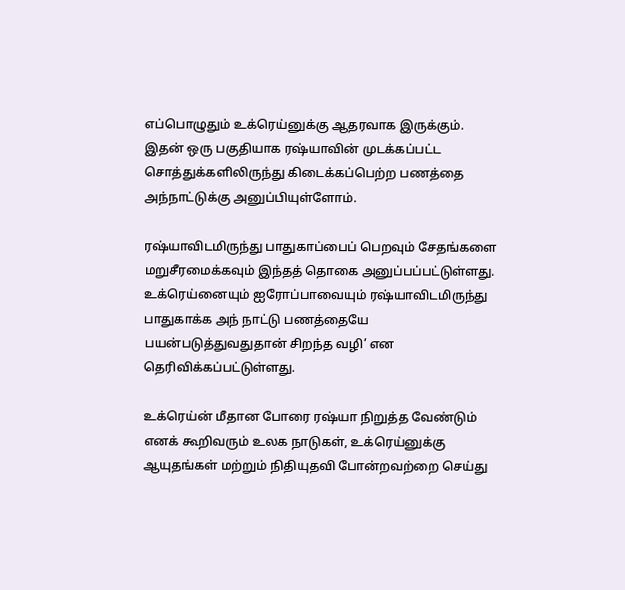எப்பொழுதும் உக்ரெய்னுக்கு ஆதரவாக இருக்கும். இதன் ஒரு பகுதியாக ரஷ்யாவின் முடக்கப்பட்ட சொத்துக்களிலிருந்து கிடைக்கப்பெற்ற பணத்தை அந்நாட்டுக்கு அனுப்பியுள்ளோம்.

ரஷ்யாவிடமிருந்து பாதுகாப்பைப் பெறவும் சேதங்களை மறுசீரமைக்கவும் இந்தத் தொகை அனுப்பப்பட்டுள்ளது. உக்ரெய்னையும் ஐரோப்பாவையும் ரஷ்யாவிடமிருந்து பாதுகாக்க அந் நாட்டு பணத்தையே பயன்படுத்துவதுதான் சிறந்த வழி’ என தெரிவிக்கப்பட்டுள்ளது.

உக்ரெய்ன் மீதான போரை ரஷ்யா நிறுத்த வேண்டும் எனக் கூறிவரும் உலக நாடுகள், உக்ரெய்னுக்கு ஆயுதங்கள் மற்றும் நிதியுதவி போன்றவற்றை செய்து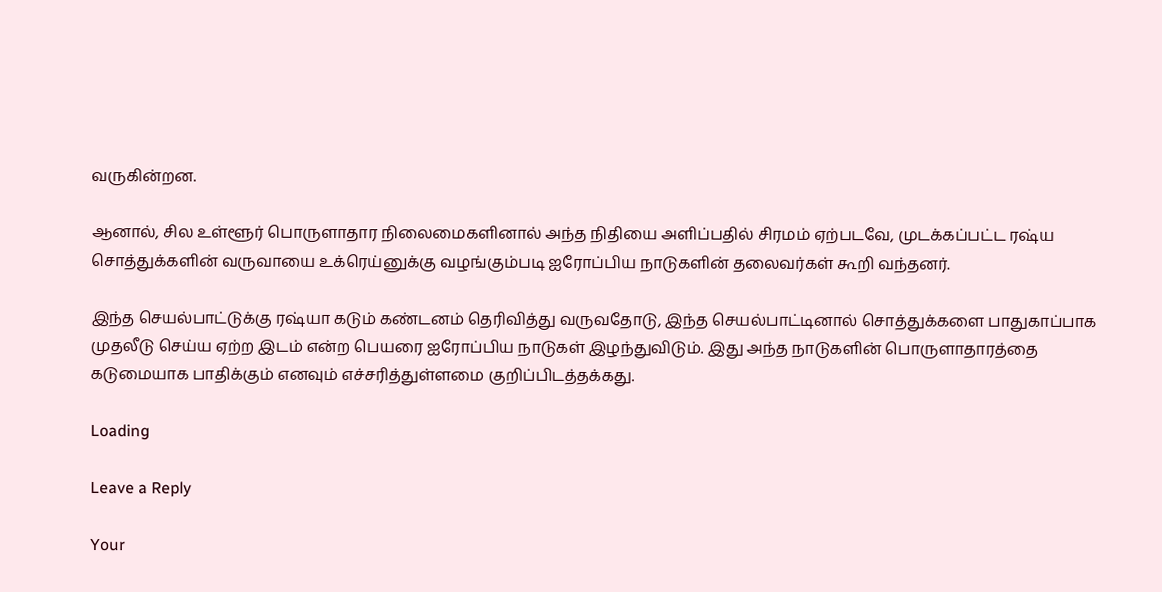வருகின்றன.

ஆனால், சில உள்ளூர் பொருளாதார நிலைமைகளினால் அந்த நிதியை அளிப்பதில் சிரமம் ஏற்படவே, முடக்கப்பட்ட ரஷ்ய சொத்துக்களின் வருவாயை உக்ரெய்னுக்கு வழங்கும்படி ஐரோப்பிய நாடுகளின் தலைவர்கள் கூறி வந்தனர்.

இந்த செயல்பாட்டுக்கு ரஷ்யா கடும் கண்டனம் தெரிவித்து வருவதோடு, இந்த செயல்பாட்டினால் சொத்துக்களை பாதுகாப்பாக முதலீடு செய்ய ஏற்ற இடம் என்ற பெயரை ஐரோப்பிய நாடுகள் இழந்துவிடும். இது அந்த நாடுகளின் பொருளாதாரத்தை கடுமையாக பாதிக்கும் எனவும் எச்சரித்துள்ளமை குறிப்பிடத்தக்கது.

Loading

Leave a Reply

Your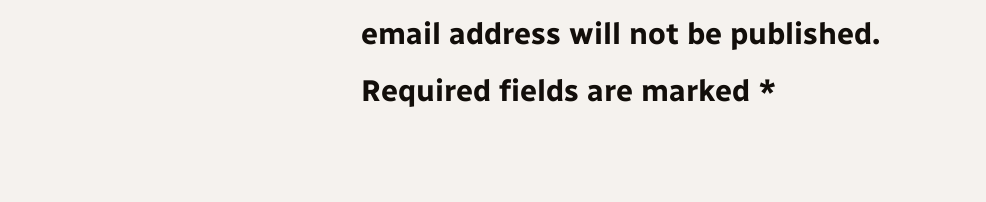email address will not be published. Required fields are marked *